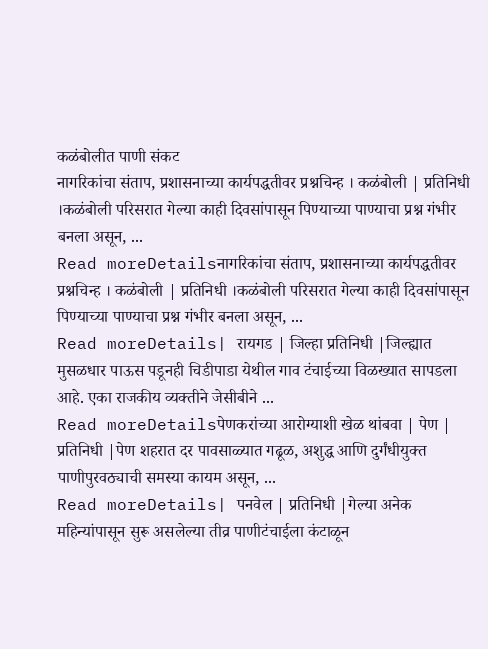कळंबोलीत पाणी संकट
नागरिकांचा संताप, प्रशासनाच्या कार्यपद्धतीवर प्रश्नचिन्ह । कळंबोली | प्रतिनिधी ।कळंबोली परिसरात गेल्या काही दिवसांपासून पिण्याच्या पाण्याचा प्रश्न गंभीर बनला असून, ...
Read moreDetailsनागरिकांचा संताप, प्रशासनाच्या कार्यपद्धतीवर प्रश्नचिन्ह । कळंबोली | प्रतिनिधी ।कळंबोली परिसरात गेल्या काही दिवसांपासून पिण्याच्या पाण्याचा प्रश्न गंभीर बनला असून, ...
Read moreDetails| रायगड | जिल्हा प्रतिनिधी |जिल्ह्यात मुसळधार पाऊस पडूनही चिडीपाडा येथील गाव टंचाईच्या विळख्यात सापडला आहे. एका राजकीय व्यक्तीने जेसीबीने ...
Read moreDetailsपेणकरांच्या आरोग्याशी खेळ थांबवा | पेण | प्रतिनिधी |पेण शहरात दर पावसाळ्यात गढूळ, अशुद्ध आणि दुर्गंधीयुक्त पाणीपुरवठ्याची समस्या कायम असून, ...
Read moreDetails| पनवेल | प्रतिनिधी |गेल्या अनेक महिन्यांपासून सुरू असलेल्या तीव्र पाणीटंचाईला कंटाळून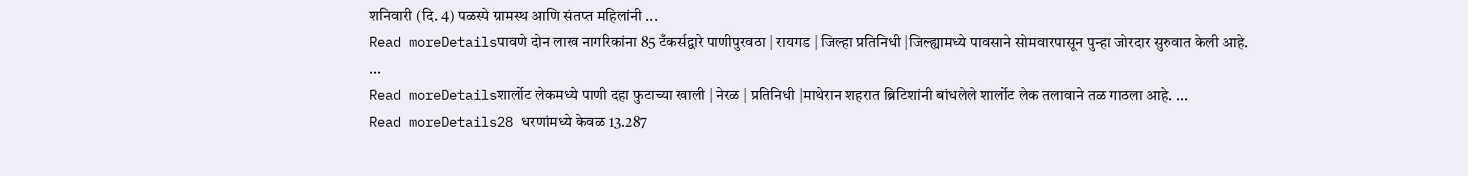शनिवारी (दि. 4) पळस्पे ग्रामस्थ आणि संतप्त महिलांनी ...
Read moreDetailsपावणे दोन लाख नागरिकांना 85 टँकर्सद्वारे पाणीपुरवठा | रायगड | जिल्हा प्रतिनिधी |जिल्ह्यामध्ये पावसाने सोमवारपासून पुन्हा जोरदार सुरुवात केली आहे. ...
Read moreDetailsशार्लोट लेकमध्ये पाणी दहा फुटाच्या खाली | नेरळ | प्रतिनिधी |माथेरान शहरात ब्रिटिशांनी बांधलेले शार्लोट लेक तलावाने तळ गाठला आहे. ...
Read moreDetails28 धरणांमध्ये केवळ 13.287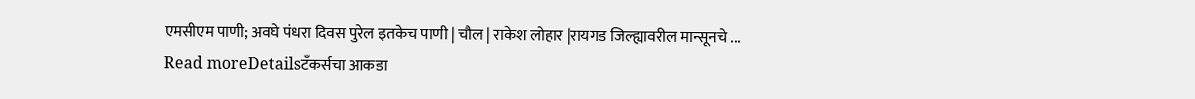एमसीएम पाणी; अवघे पंधरा दिवस पुरेल इतकेच पाणी | चौल | राकेश लोहार |रायगड जिल्ह्यावरील मान्सूनचे ...
Read moreDetailsटँकर्सचा आकडा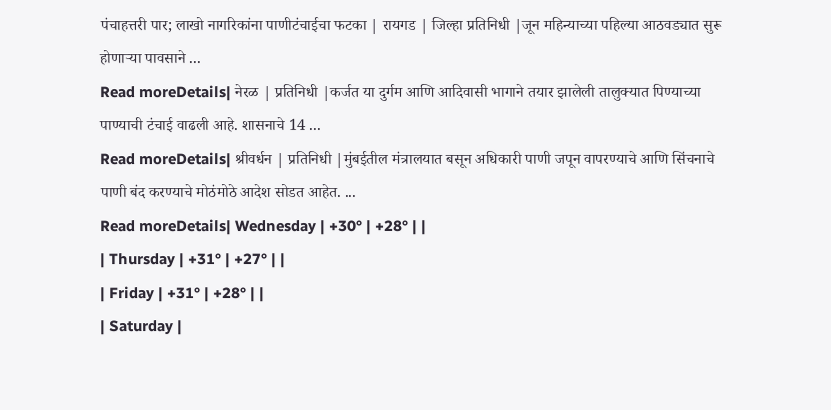पंचाहत्तरी पार; लाखो नागरिकांना पाणीटंचाईचा फटका | रायगड | जिल्हा प्रतिनिधी |जून महिन्याच्या पहिल्या आठवड्यात सुरू होणाऱ्या पावसाने ...
Read moreDetails| नेरळ | प्रतिनिधी |कर्जत या दुर्गम आणि आदिवासी भागाने तयार झालेली तालुक्यात पिण्याच्या पाण्याची टंचाई वाढली आहे. शासनाचे 14 ...
Read moreDetails| श्रीवर्धन | प्रतिनिधी |मुंबईतील मंत्रालयात बसून अधिकारी पाणी जपून वापरण्याचे आणि सिंचनाचे पाणी बंद करण्याचे मोठंमोठे आदेश सोडत आहेत. ...
Read moreDetails| Wednesday | +30° | +28° | |
| Thursday | +31° | +27° | |
| Friday | +31° | +28° | |
| Saturday |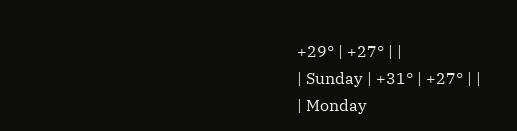+29° | +27° | |
| Sunday | +31° | +27° | |
| Monday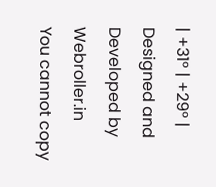| +31° | +29° |
Designed and Developed by Webroller.in
You cannot copy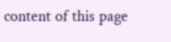content of this page